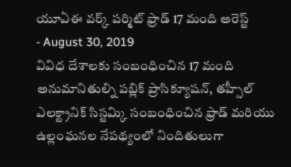యూఏఈ వర్క్ పర్మిట్ ఫ్రాడ్ 17 మంది అరెస్ట్
- August 30, 2019
వివిధ దేశాలకు సంబంధించిన 17 మంది అనుమానితుల్ని పబ్లిక్ ప్రాసిక్యూషన్, తహ్సీల్ ఎలక్ట్రానిక్ సిస్టమ్కి సంబంధించిన ఫ్రాడ్ మరియు ఉల్లంఘనల నేపథ్యంలో నిందితులుగా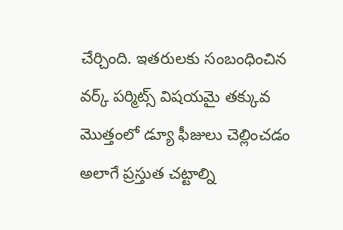చేర్చింది. ఇతరులకు సంబంధించిన వర్క్ పర్మిట్స్ విషయమై తక్కువ మొత్తంలో డ్యూ ఫీజులు చెల్లించడం అలాగే ప్రస్తుత చట్టాల్ని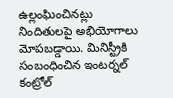ఉల్లంఘించినట్లు నిందితులపై అభియోగాలు మోపబడ్డాయి. మినిస్ట్రీకి సంబంధించిన ఇంటర్నల్ కంట్రోల్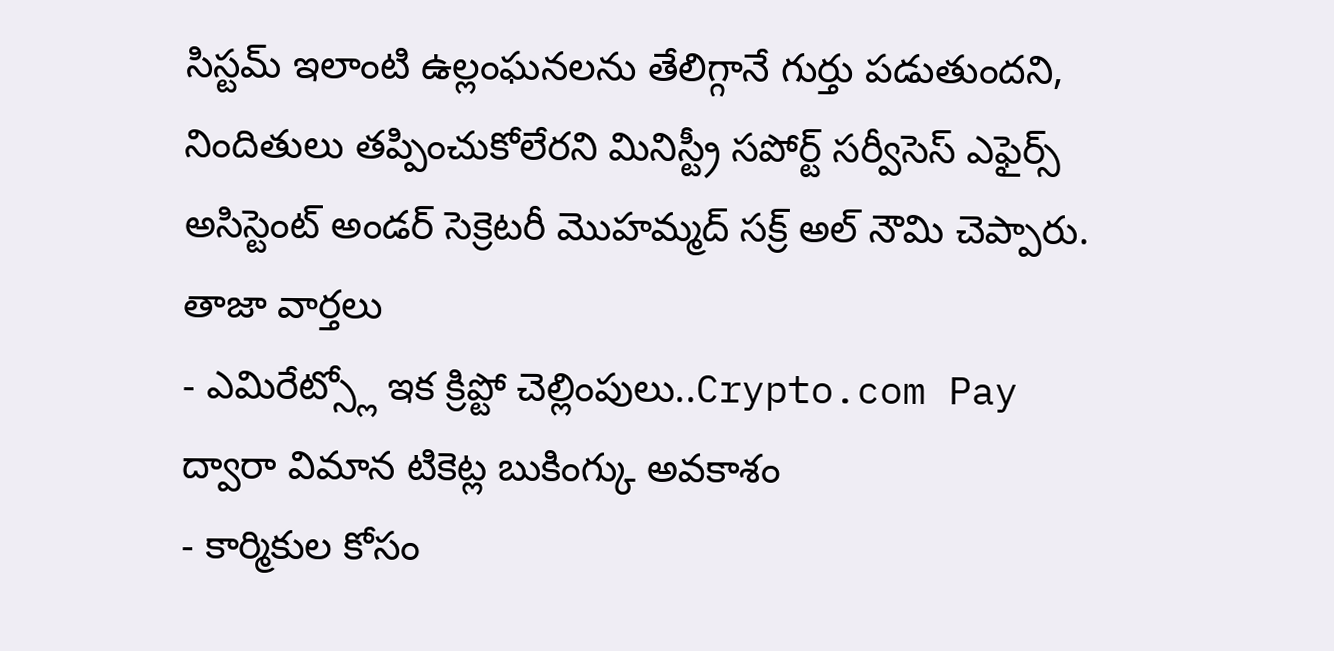సిస్టమ్ ఇలాంటి ఉల్లంఘనలను తేలిగ్గానే గుర్తు పడుతుందని, నిందితులు తప్పించుకోలేరని మినిస్ట్రీ సపోర్ట్ సర్వీసెస్ ఎఫైర్స్ అసిస్టెంట్ అండర్ సెక్రెటరీ మొహమ్మద్ సక్ర్ అల్ నౌమి చెప్పారు.
తాజా వార్తలు
- ఎమిరేట్స్లో ఇక క్రిప్టో చెల్లింపులు..Crypto.com Pay ద్వారా విమాన టికెట్ల బుకింగ్కు అవకాశం
- కార్మికుల కోసం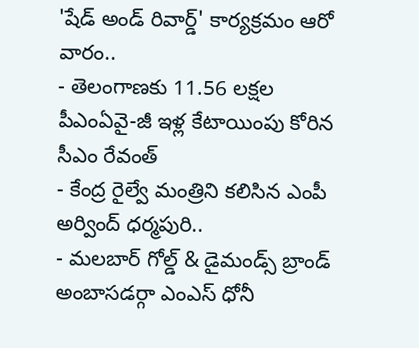'షేడ్ అండ్ రివార్డ్' కార్యక్రమం ఆరో వారం..
- తెలంగాణకు 11.56 లక్షల పీఎంఏవై-జీ ఇళ్ల కేటాయింపు కోరిన సీఎం రేవంత్
- కేంద్ర రైల్వే మంత్రిని కలిసిన ఎంపీ అర్వింద్ ధర్మపురి..
- మలబార్ గోల్డ్ & డైమండ్స్ బ్రాండ్ అంబాసడర్గా ఎంఎస్ ధోనీ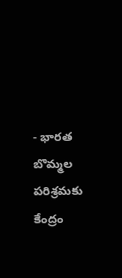- భారత బొమ్మల పరిశ్రమకు కేంద్రం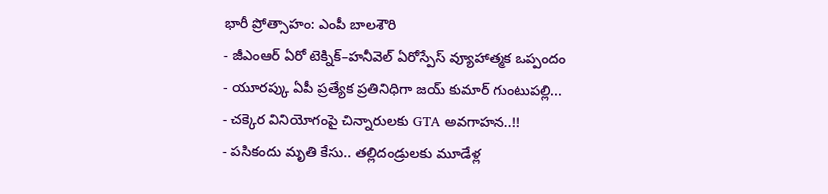భారీ ప్రోత్సాహం: ఎంపీ బాలశౌరి
- జీఎంఆర్ ఏరో టెక్నిక్–హనీవెల్ ఏరోస్పేస్ వ్యూహాత్మక ఒప్పందం
- యూరప్కు ఏపీ ప్రత్యేక ప్రతినిధిగా జయ్ కుమార్ గుంటుపల్లి...
- చక్కెర వినియోగంపై చిన్నారులకు GTA అవగాహన..!!
- పసికందు మృతి కేసు.. తల్లిదండ్రులకు మూడేళ్ల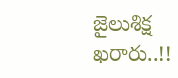జైలుశిక్ష ఖరారు..!!